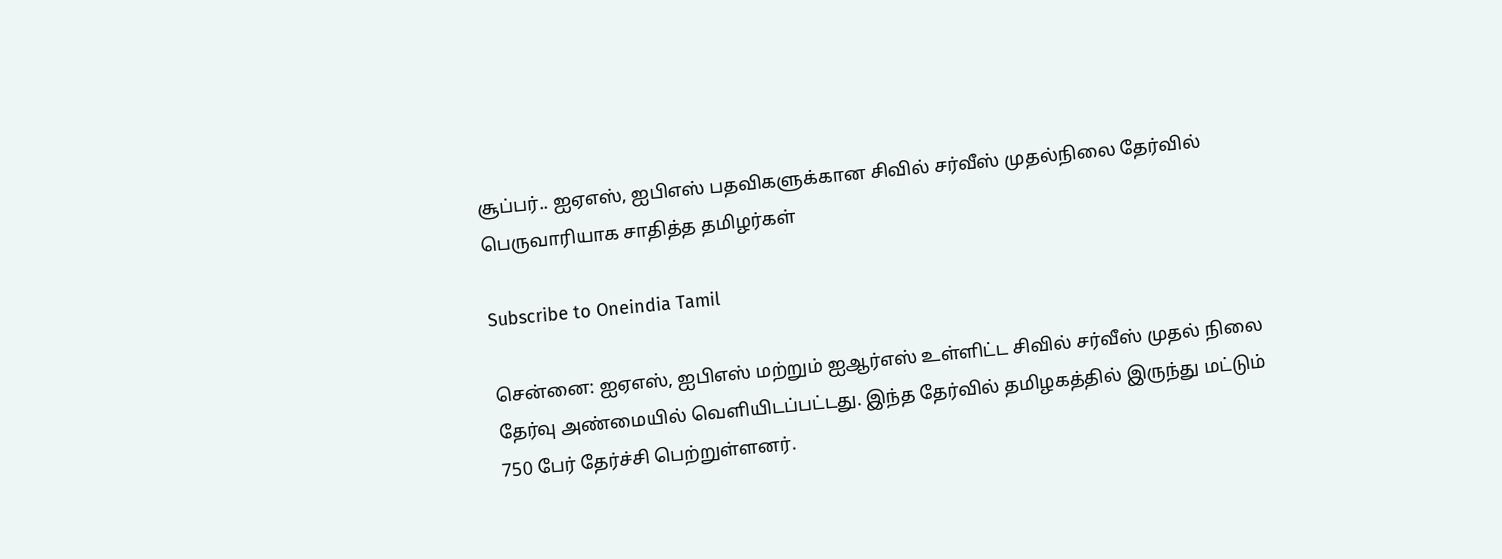சூப்பர்.. ஐஏஎஸ், ஐபிஎஸ் பதவிகளுக்கான சிவில் சர்வீஸ் முதல்நிலை தேர்வில் பெருவாரியாக சாதித்த தமிழர்கள்

Subscribe to Oneindia Tamil

சென்னை: ஐஏஎஸ், ஐபிஎஸ் மற்றும் ஐஆர்எஸ் உள்ளிட்ட சிவில் சர்வீஸ் முதல் நிலை தேர்வு அண்மையில் வெளியிடப்பட்டது. இந்த தேர்வில் தமிழகத்தில் இருந்து மட்டும் 750 பேர் தேர்ச்சி பெற்றுள்ளனர்.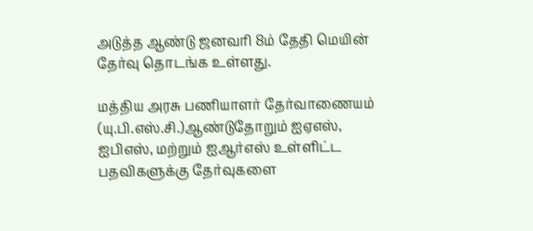அடுத்த ஆண்டு ஜனவரி 8ம் தேதி மெயின் தேர்வு தொடங்க உள்ளது.

மத்திய அரசு பணியாளர் தேர்வாணையம் (யு.பி.எஸ்.சி.)ஆண்டுதோறும் ஐஏஎஸ், ஐபிஎஸ், மற்றும் ஐஆர்எஸ் உள்ளிட்ட பதவிகளுக்கு தேர்வுகளை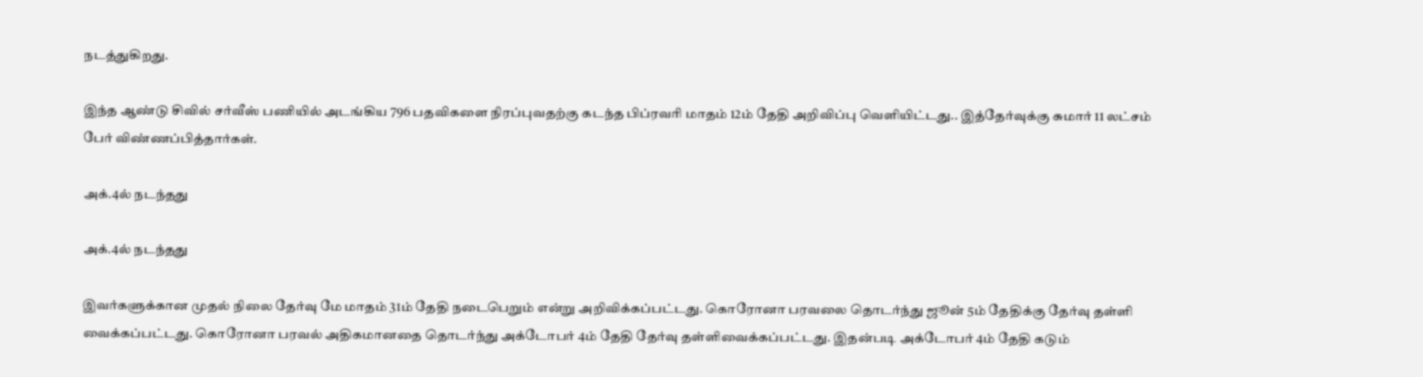நடத்துகிறது.

இந்த ஆண்டு சிவில் சர்வீஸ் பணியில் அடங்கிய 796 பதவிகளை நிரப்புவதற்கு கடந்த பிப்ரவரி மாதம் 12ம் தேதி அறிவிப்பு வெளியிட்டது.. இத்தேர்வுக்கு சுமார் 11 லட்சம் பேர் விண்ணப்பித்தார்கள்.

அக்.4ல் நடந்தது

அக்.4ல் நடந்தது

இவர்களுக்கான முதல் நிலை தேர்வு மே மாதம் 31ம் தேதி நடைபெறும் என்று அறிவிக்கப்பட்டது. கொரோனா பரவலை தொடர்ந்து ஜூன் 5ம் தேதிக்கு தேர்வு தள்ளி வைக்கப்பட்டது. கொரோனா பரவல் அதிகமானதை தொடர்ந்து அக்டோபர் 4ம் தேதி தேர்வு தள்ளிவைக்கப்பட்டது. இதன்படி அக்டோபர் 4ம் தேதி கடும்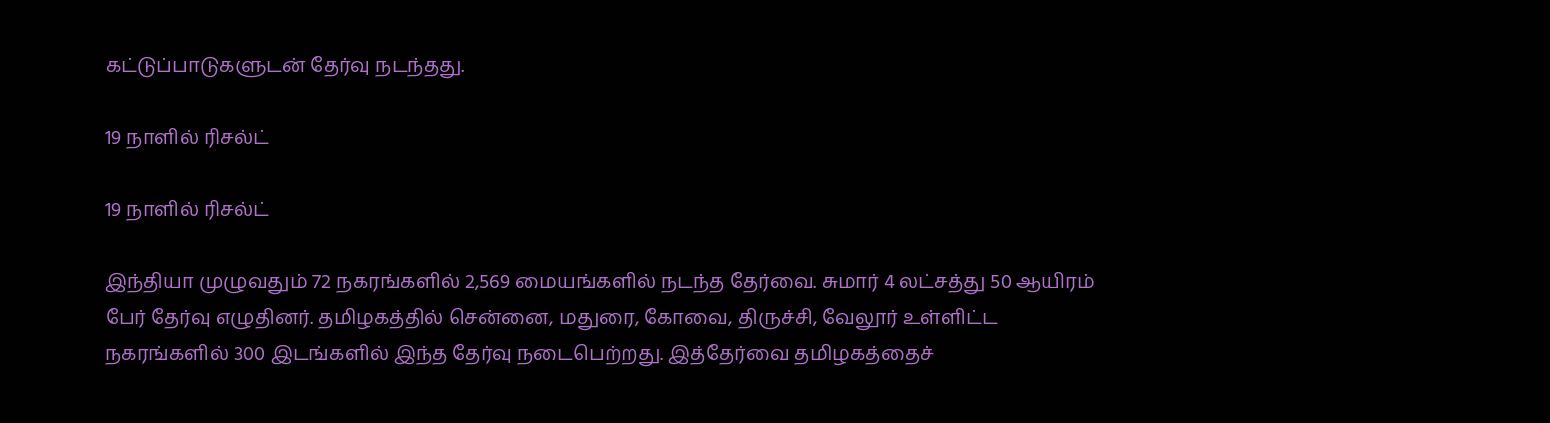கட்டுப்பாடுகளுடன் தேர்வு நடந்தது.

19 நாளில் ரிசல்ட்

19 நாளில் ரிசல்ட்

இந்தியா முழுவதும் 72 நகரங்களில் 2,569 மையங்களில் நடந்த தேர்வை. சுமார் 4 லட்சத்து 50 ஆயிரம் பேர் தேர்வு எழுதினர். தமிழகத்தில் சென்னை, மதுரை, கோவை, திருச்சி, வேலூர் உள்ளிட்ட நகரங்களில் 300 இடங்களில் இந்த தேர்வு நடைபெற்றது. இத்தேர்வை தமிழகத்தைச்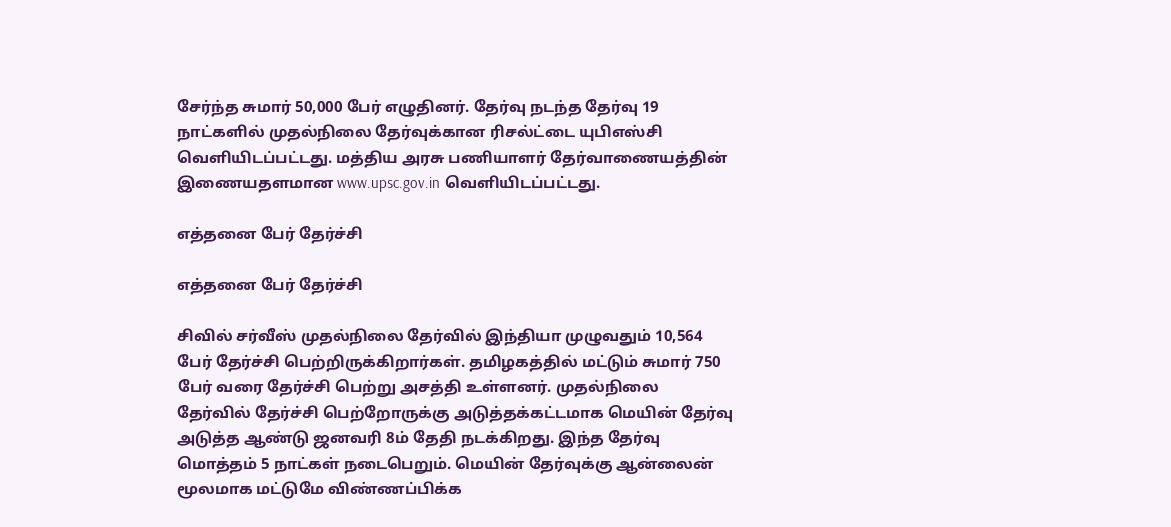சேர்ந்த சுமார் 50,000 பேர் எழுதினர். தேர்வு நடந்த தேர்வு 19 நாட்களில் முதல்நிலை தேர்வுக்கான ரிசல்ட்டை யுபிஎஸ்சி வெளியிடப்பட்டது. மத்திய அரசு பணியாளர் தேர்வாணையத்தின் இணையதளமான www.upsc.gov.in வெளியிடப்பட்டது.

எத்தனை பேர் தேர்ச்சி

எத்தனை பேர் தேர்ச்சி

சிவில் சர்வீஸ் முதல்நிலை தேர்வில் இந்தியா முழுவதும் 10,564 பேர் தேர்ச்சி பெற்றிருக்கிறார்கள். தமிழகத்தில் மட்டும் சுமார் 750 பேர் வரை தேர்ச்சி பெற்று அசத்தி உள்ளனர். முதல்நிலை தேர்வில் தேர்ச்சி பெற்றோருக்கு அடுத்தக்கட்டமாக மெயின் தேர்வு அடுத்த ஆண்டு ஜனவரி 8ம் தேதி நடக்கிறது. இந்த தேர்வு மொத்தம் 5 நாட்கள் நடைபெறும். மெயின் தேர்வுக்கு ஆன்லைன் மூலமாக மட்டுமே விண்ணப்பிக்க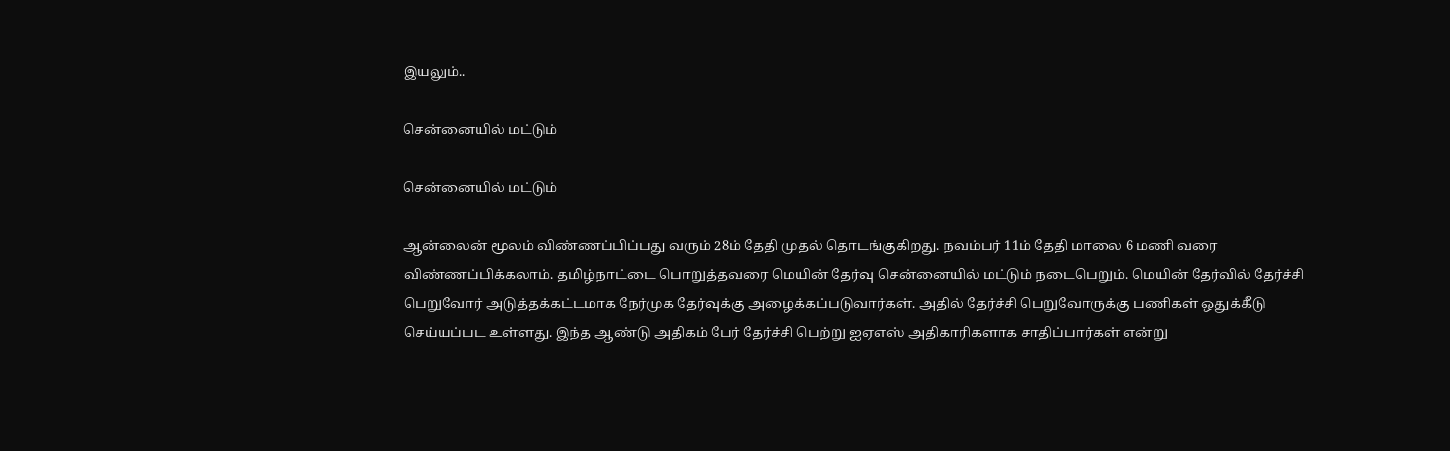இயலும்..

சென்னையில் மட்டும்

சென்னையில் மட்டும்

ஆன்லைன் மூலம் விண்ணப்பிப்பது வரும் 28ம் தேதி முதல் தொடங்குகிறது. நவம்பர் 11ம் தேதி மாலை 6 மணி வரை விண்ணப்பிக்கலாம். தமிழ்நாட்டை பொறுத்தவரை மெயின் தேர்வு சென்னையில் மட்டும் நடைபெறும். மெயின் தேர்வில் தேர்ச்சி பெறுவோர் அடுத்தக்கட்டமாக நேர்முக தேர்வுக்கு அழைக்கப்படுவார்கள். அதில் தேர்ச்சி பெறுவோருக்கு பணிகள் ஒதுக்கீடு செய்யப்பட உள்ளது. இந்த ஆண்டு அதிகம் பேர் தேர்ச்சி பெற்று ஐஏஎஸ் அதிகாரிகளாக சாதிப்பார்கள் என்று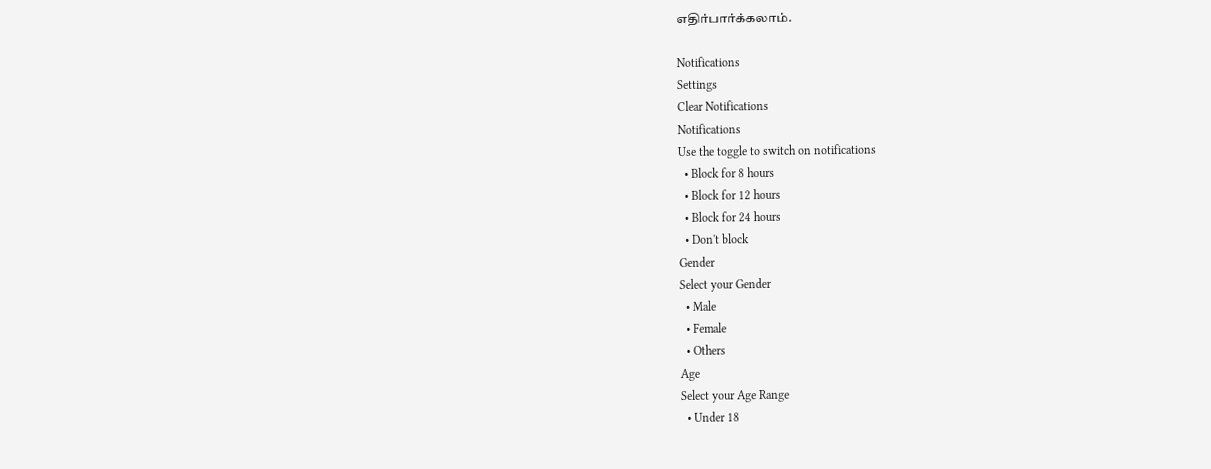எதிர்பார்க்கலாம்.

Notifications
Settings
Clear Notifications
Notifications
Use the toggle to switch on notifications
  • Block for 8 hours
  • Block for 12 hours
  • Block for 24 hours
  • Don't block
Gender
Select your Gender
  • Male
  • Female
  • Others
Age
Select your Age Range
  • Under 18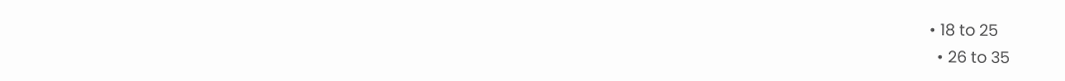• 18 to 25
  • 26 to 35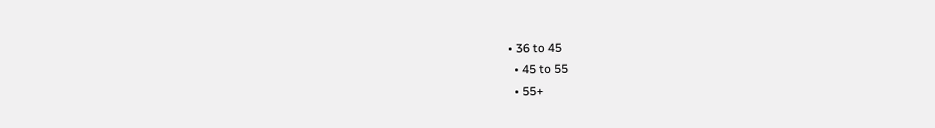• 36 to 45
  • 45 to 55
  • 55+